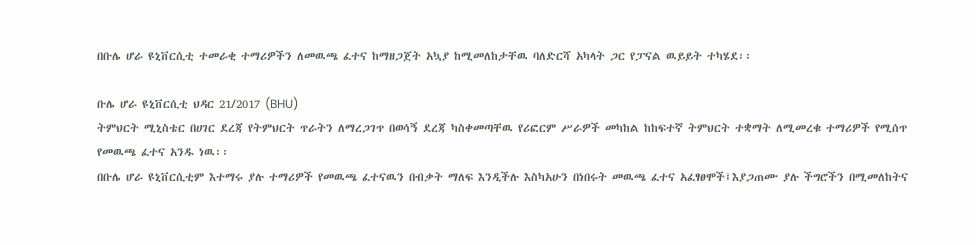በቡሌ ሆራ ዩኒቨርሲቲ ተመራቂ ተማሪዎችን ለመዉጫ ፈተና ከማዘጋጀት አኳያ ከሚመለከታቸዉ ባለድርሻ አካላት ጋር የፓናል ዉይይት ተካሄደ፡፡

ቡሌ ሆራ ዩኒቨርሲቲ ህዳር 21/2017 (BHU)
ትምህርት ሚኒስቴር በሀገር ደረጃ የትምህርት ጥራትን ለማረጋገጥ በወሳኝ ደረጃ ካስቀመጣቸዉ የሪፎርም ሥራዎች መካከል ከከፍተኛ ትምህርት ተቋማት ለሚመረቁ ተማሪዎች የሚሰጥ የመዉጫ ፈተና አንዱ ነዉ፡፡
በቡሌ ሆራ ዩኒቨርሲቲም እተማሩ ያሉ ተማሪዎች የመዉጫ ፈተናዉን በብቃት ማለፍ እንዲችሉ እስካአሁን በነበሩት መዉጫ ፈተና አፈፃፀሞች፤እያጋጠሙ ያሉ ችግሮችን በሚመለከትና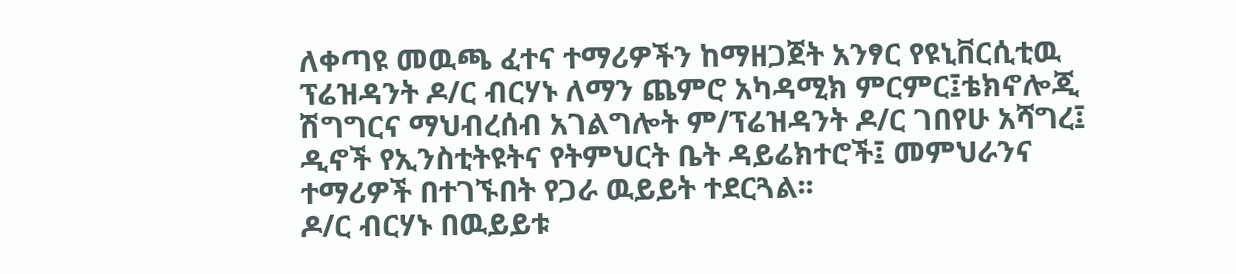ለቀጣዩ መዉጫ ፈተና ተማሪዎችን ከማዘጋጀት አንፃር የዩኒቨርሲቲዉ ፕሬዝዳንት ዶ/ር ብርሃኑ ለማን ጨምሮ አካዳሚክ ምርምር፤ቴክኖሎጂ ሽግግርና ማህብረሰብ አገልግሎት ም/ፕሬዝዳንት ዶ/ር ገበየሁ አሻግረ፤ ዲኖች የኢንስቲትዩትና የትምህርት ቤት ዳይሬክተሮች፤ መምህራንና ተማሪዎች በተገኙበት የጋራ ዉይይት ተደርጓል፡፡
ዶ/ር ብርሃኑ በዉይይቱ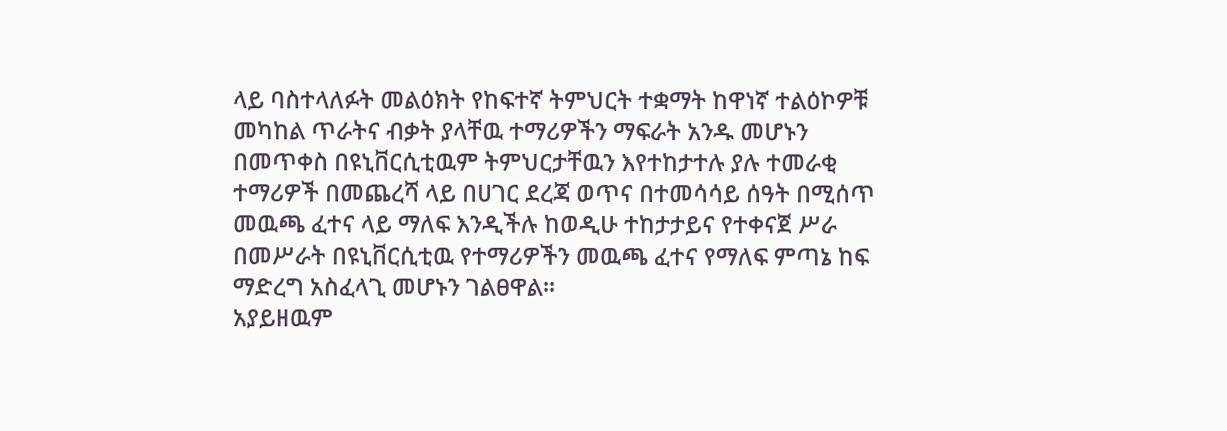ላይ ባስተላለፉት መልዕክት የከፍተኛ ትምህርት ተቋማት ከዋነኛ ተልዕኮዎቹ መካከል ጥራትና ብቃት ያላቸዉ ተማሪዎችን ማፍራት አንዱ መሆኑን በመጥቀስ በዩኒቨርሲቲዉም ትምህርታቸዉን እየተከታተሉ ያሉ ተመራቂ ተማሪዎች በመጨረሻ ላይ በሀገር ደረጃ ወጥና በተመሳሳይ ሰዓት በሚሰጥ መዉጫ ፈተና ላይ ማለፍ እንዲችሉ ከወዲሁ ተከታታይና የተቀናጀ ሥራ በመሥራት በዩኒቨርሲቲዉ የተማሪዎችን መዉጫ ፈተና የማለፍ ምጣኔ ከፍ ማድረግ አስፈላጊ መሆኑን ገልፀዋል፡፡
አያይዘዉም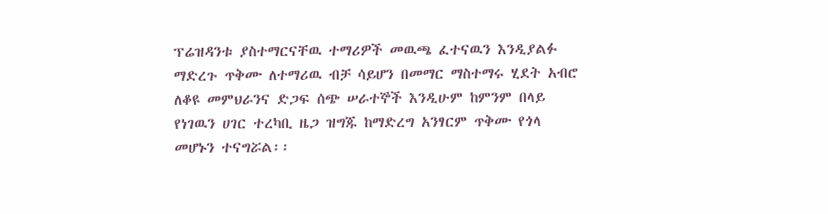ፕሬዝዳንቱ ያስተማርናቸዉ ተማሪዎች መዉጫ ፈተናዉን እንዲያልፉ ማድረጉ ጥቅሙ ለተማሪዉ ብቻ ሳይሆን በመማር ማስተማሩ ሂደት አብሮ ለቆዩ መምህራንና ድጋፍ ሰጭ ሠራተኞች እንዲሁም ከምንም በላይ የነገዉን ሀገር ተረካቢ ዜጋ ዝግጁ ከማድረግ አንፃርም ጥቅሙ የጎላ መሆኑን ተናግሯል፡፡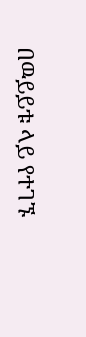በዉይይቱ ላይ የተገኙ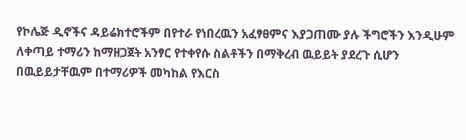የኮሌጅ ዲኖችና ዳይሬክተሮችም በየተራ የነበረዉን አፈፃፀምና እያጋጠሙ ያሉ ችግሮችን እንዲሁም ለቀጣይ ተማሪን ከማዘጋጀት አንፃር የተቀየሱ ስልቶችን በማቅረብ ዉይይት ያደረጉ ሲሆን በዉይይታቸዉም በተማሪዎች መካከል የእርስ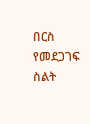በርስ የመደጋገፍ ስልት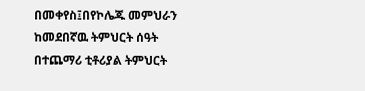በመቀየስ፤በየኮሌጁ መምህራን ከመደበኛዉ ትምህርት ሰዓት በተጨማሪ ቲቶሪያል ትምህርት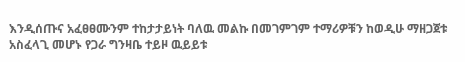እንዲሰጡና አፈፀፀሙንም ተከታታይነት ባለዉ መልኩ በመገምገም ተማሪዎቹን ከወዲሁ ማዘጋጀቱ አስፈላጊ መሆኑ የጋራ ግንዛቤ ተይዞ ዉይይቱ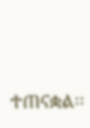ተጠናቋል፡፡